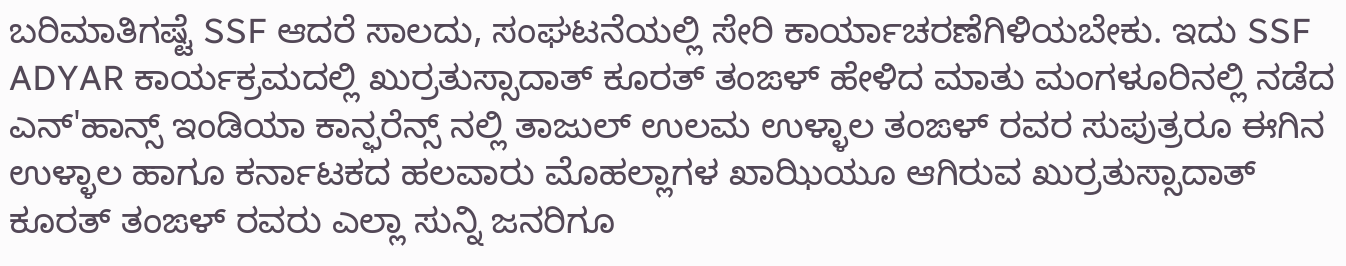ಬರಿಮಾತಿಗಷ್ಟೆ SSF ಆದರೆ ಸಾಲದು, ಸಂಘಟನೆಯಲ್ಲಿ ಸೇರಿ ಕಾರ್ಯಾಚರಣೆಗಿಳಿಯಬೇಕು. ಇದು SSF ADYAR ಕಾರ್ಯಕ್ರಮದಲ್ಲಿ ಖುರ್ರತುಸ್ಸಾದಾತ್ ಕೂರತ್ ತಂಙಳ್ ಹೇಳಿದ ಮಾತು ಮಂಗಳೂರಿನಲ್ಲಿ ನಡೆದ ಎನ್'ಹಾನ್ಸ್ ಇಂಡಿಯಾ ಕಾನ್ಫರೆನ್ಸ್ ನಲ್ಲಿ ತಾಜುಲ್ ಉಲಮ ಉಳ್ಳಾಲ ತಂಙಳ್ ರವರ ಸುಪುತ್ರರೂ ಈಗಿನ ಉಳ್ಳಾಲ ಹಾಗೂ ಕರ್ನಾಟಕದ ಹಲವಾರು ಮೊಹಲ್ಲಾಗಳ ಖಾಝಿಯೂ ಆಗಿರುವ ಖುರ್ರತುಸ್ಸಾದಾತ್ ಕೂರತ್ ತಂಙಳ್ ರವರು ಎಲ್ಲಾ ಸುನ್ನಿ ಜನರಿಗೂ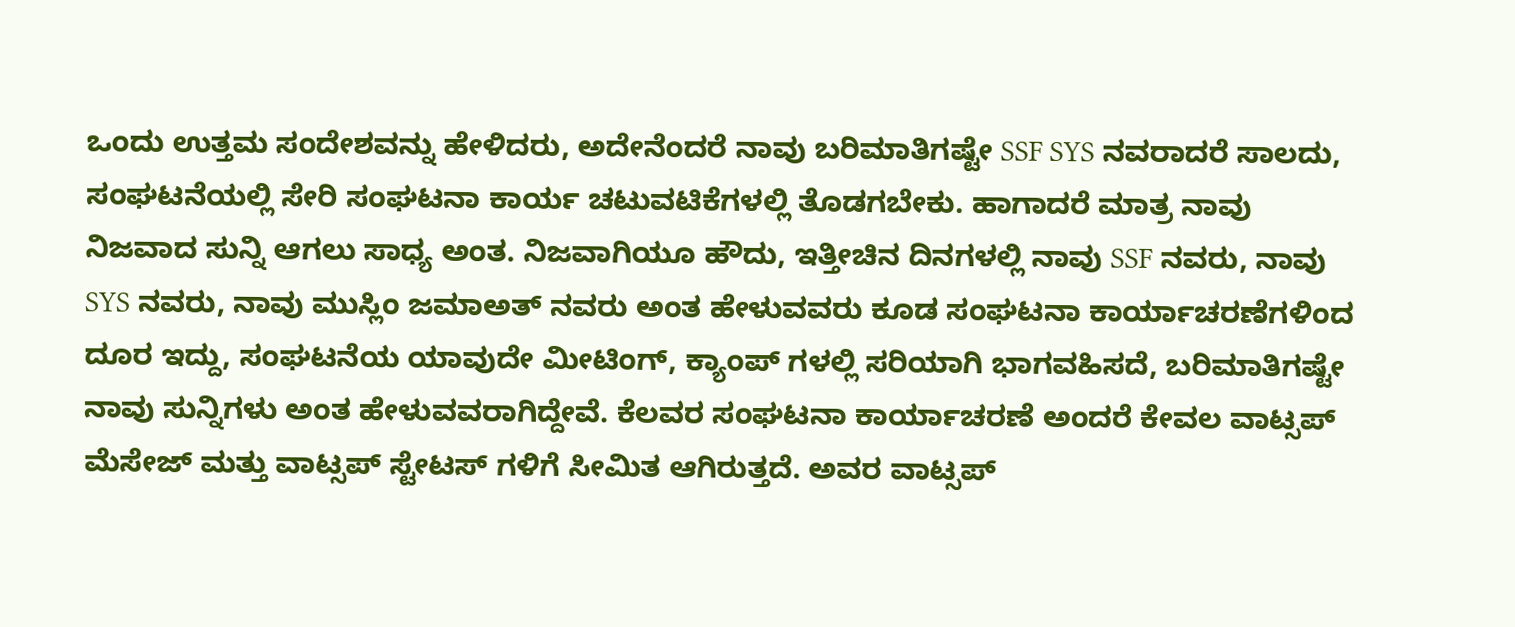ಒಂದು ಉತ್ತಮ ಸಂದೇಶವನ್ನು ಹೇಳಿದರು, ಅದೇನೆಂದರೆ ನಾವು ಬರಿಮಾತಿಗಷ್ಟೇ SSF SYS ನವರಾದರೆ ಸಾಲದು, ಸಂಘಟನೆಯಲ್ಲಿ ಸೇರಿ ಸಂಘಟನಾ ಕಾರ್ಯ ಚಟುವಟಿಕೆಗಳಲ್ಲಿ ತೊಡಗಬೇಕು. ಹಾಗಾದರೆ ಮಾತ್ರ ನಾವು ನಿಜವಾದ ಸುನ್ನಿ ಆಗಲು ಸಾಧ್ಯ ಅಂತ. ನಿಜವಾಗಿಯೂ ಹೌದು, ಇತ್ತೀಚಿನ ದಿನಗಳಲ್ಲಿ ನಾವು SSF ನವರು, ನಾವು SYS ನವರು, ನಾವು ಮುಸ್ಲಿಂ ಜಮಾಅತ್ ನವರು ಅಂತ ಹೇಳುವವರು ಕೂಡ ಸಂಘಟನಾ ಕಾರ್ಯಾಚರಣೆಗಳಿಂದ ದೂರ ಇದ್ದು, ಸಂಘಟನೆಯ ಯಾವುದೇ ಮೀಟಿಂಗ್, ಕ್ಯಾಂಪ್ ಗಳಲ್ಲಿ ಸರಿಯಾಗಿ ಭಾಗವಹಿಸದೆ, ಬರಿಮಾತಿಗಷ್ಟೇ ನಾವು ಸುನ್ನಿಗಳು ಅಂತ ಹೇಳುವವರಾಗಿದ್ದೇವೆ. ಕೆಲವರ ಸಂಘಟನಾ ಕಾರ್ಯಾಚರಣೆ ಅಂದರೆ ಕೇವಲ ವಾಟ್ಸಪ್ ಮೆಸೇಜ್ ಮತ್ತು ವಾಟ್ಸಪ್ ಸ್ಟೇಟಸ್ ಗಳಿಗೆ ಸೀಮಿತ ಆಗಿರುತ್ತದೆ. ಅವರ ವಾಟ್ಸಪ್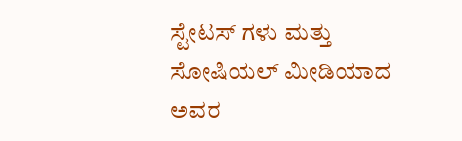ಸ್ಟೇಟಸ್ ಗಳು ಮತ್ತು ಸೋಷಿಯಲ್ ಮೀಡಿಯಾದ ಅವರ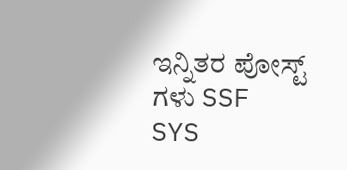ಇನ್ನಿತರ ಪೋಸ್ಟ್ ಗಳು SSF SYS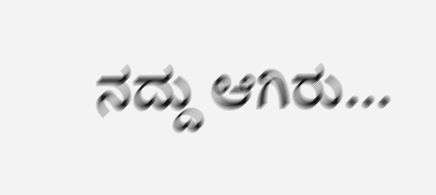ನದ್ದು ಆಗಿರು...